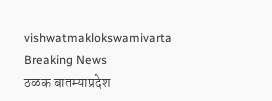vishwatmaklokswamivarta
Breaking News
ठळक बातम्याप्रदेश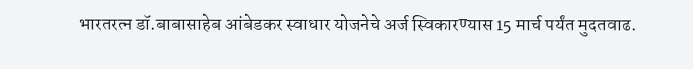भारतरत्न डॉ.बाबासाहेब आंबेडकर स्वाधार योजनेचे अर्ज स्विकारण्यास 15 मार्च पर्यंत मुदतवाढ.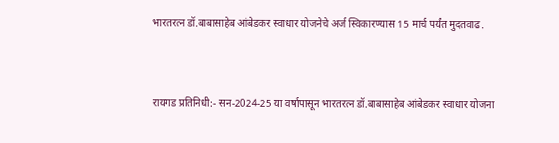भारतरत्न डॉ.बाबासाहेब आंबेडकर स्वाधार योजनेचे अर्ज स्विकारण्यास 15 मार्च पर्यंत मुदतवाढ.



रायगड प्रतिनिधी:- सन-2024-25 या वर्षापासून भारतरत्न डॉ.बाबासाहेब आंबेडकर स्वाधार योजना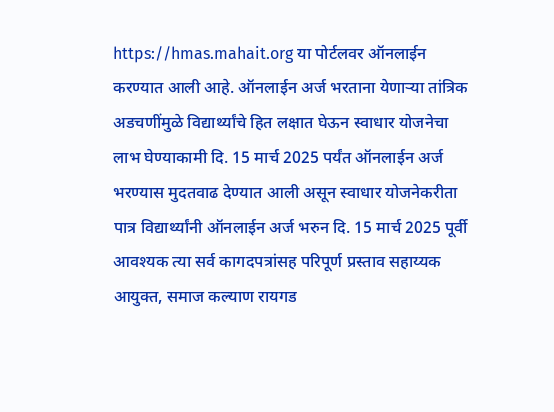https://hmas.mahait.org या पोर्टलवर ऑनलाईन करण्यात आली आहे. ऑनलाईन अर्ज भरताना येणाऱ्या तांत्रिक अडचणींमुळे विद्यार्थ्यांचे हित लक्षात घेऊन स्वाधार योजनेचा लाभ घेण्याकामी दि. 15 मार्च 2025 पर्यंत ऑनलाईन अर्ज भरण्यास मुदतवाढ देण्यात आली असून स्वाधार योजनेकरीता पात्र विद्यार्थ्यांनी ऑनलाईन अर्ज भरुन दि. 15 मार्च 2025 पूर्वी आवश्यक त्या सर्व कागदपत्रांसह परिपूर्ण प्रस्ताव सहाय्यक आयुक्त, समाज कल्याण रायगड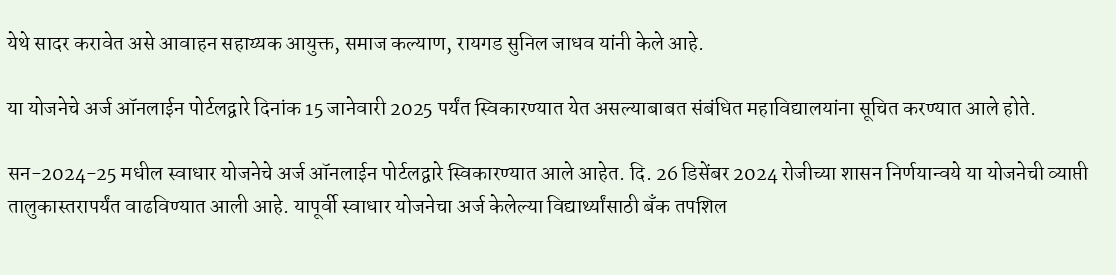येथे सादर करावेत असे आवाहन सहाय्यक आयुक्त, समाज कल्याण, रायगड सुनिल जाधव यांनी केले आहे.

या योजनेचे अर्ज ऑनलाईन पोर्टलद्वारे दिनांक 15 जानेवारी 2025 पर्यंत स्विकारण्यात येत असल्याबाबत संबंधित महाविद्यालयांना सूचित करण्यात आले होते.

सन-2024-25 मधील स्वाधार योजनेचे अर्ज ऑनलाईन पोर्टलद्वारे स्विकारण्यात आले आहेत. दि. 26 डिसेंबर 2024 रोजीच्या शासन निर्णयान्वये या योजनेची व्याप्ती तालुकास्तरापर्यंत वाढविण्यात आली आहे. यापूर्वी स्वाधार योजनेचा अर्ज केलेल्या विद्यार्थ्यांसाठी बँक तपशिल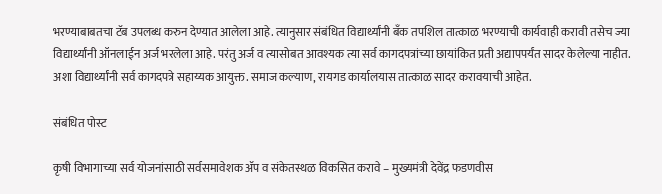भरण्याबाबतचा टॅब उपलब्ध करुन देण्यात आलेला आहे. त्यानुसार संबंधित विद्यार्थ्यांनी बँक तपशिल तात्काळ भरण्याची कार्यवाही करावी तसेच ज्या विद्यार्थ्यांनी ऑनलाईन अर्ज भरलेला आहे. परंतु अर्ज व त्यासोबत आवश्यक त्या सर्व कागदपत्रांच्या छायांकित प्रती अद्यापपर्यंत सादर केलेल्या नाहीत. अशा विद्यार्थ्यांनी सर्व कागदपत्रे सहाय्यक आयुक्त. समाज कल्याण, रायगड कार्यालयास तात्काळ सादर करावयाची आहेत.

संबंधित पोस्ट

कृषी विभागाच्या सर्व योजनांसाठी सर्वसमावेशक ॲप व संकेतस्थळ विकसित करावे – मुख्यमंत्री देवेंद्र फडणवीस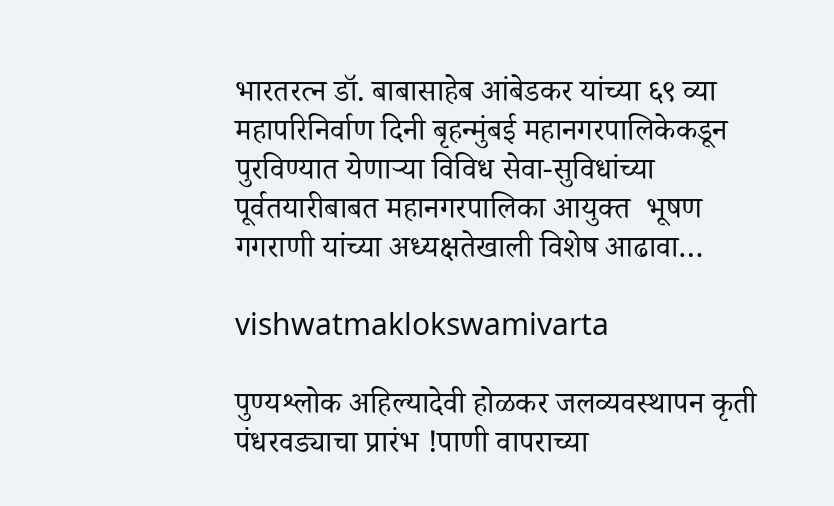भारतरत्न डॉ. बाबासाहेब आंबेडकर यांच्या ६९ व्या महापरिनिर्वाण दिनी बृहन्मुंबई महानगरपालिकेकडून पुरविण्यात येणाऱ्या विविध सेवा-सुविधांच्या पूर्वतयारीबाबत महानगरपालिका आयुक्त  भूषण गगराणी यांच्या अध्यक्षतेखाली विशेष आढावा…

vishwatmaklokswamivarta

पुण्यश्लोक अहिल्यादेवी होळकर जलव्यवस्थापन कृती पंधरवड्याचा प्रारंभ !पाणी वापराच्या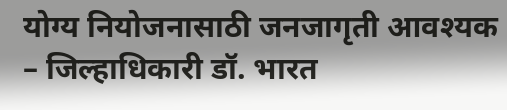योग्य नियोजनासाठी जनजागृती आवश्यक – जिल्हाधिकारी डॉ. भारत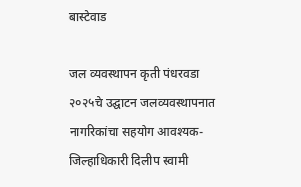बास्टेवाड

जल व्यवस्थापन कृती पंधरवडा २०२५चे उद्घाटन जलव्यवस्थापनात नागरिकांचा सहयोग आवश्यक- जिल्हाधिकारी दिलीप स्वामी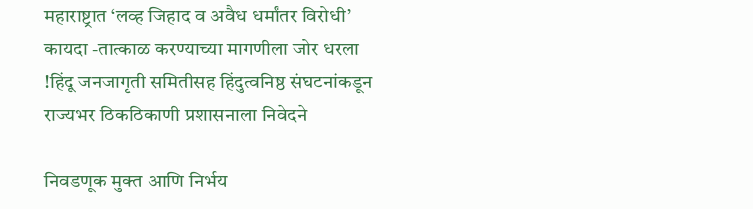महाराष्ट्रात ‘लव्ह जिहाद व अवैध धर्मांतर विरोधी’ कायदा -तात्काळ करण्याच्या मागणीला जोर धरला !हिंदू जनजागृती समितीसह हिंदुत्वनिष्ठ संघटनांकडून राज्यभर ठिकठिकाणी प्रशासनाला निवेदने

निवडणूक मुक्त आणि निर्भय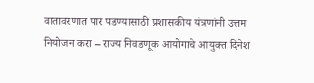वातावरणात पार पडण्यासाठी प्रशासकीय यंत्रणांनी उत्तम नियोजन करा – राज्य निवडणूक आयोगाचे आयुक्त दिनेश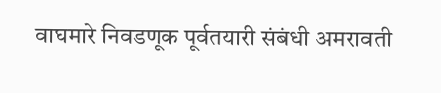वाघमारे निवडणूक पूर्वतयारी संबंधी अमरावती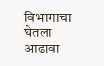विभागाचा घेतला आढावा